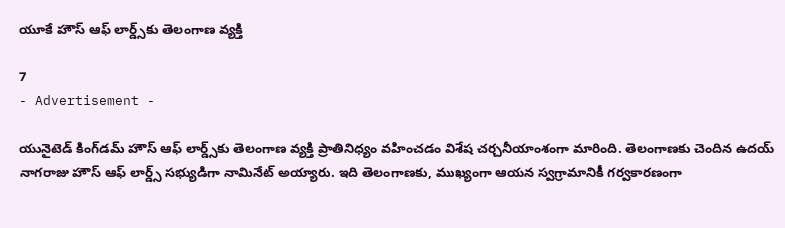యూకే హౌస్ ఆఫ్ లార్డ్స్‌కు తెలంగాణ వ్యక్తి

7
- Advertisement -

యునైటెడ్ కింగ్‌డమ్ హౌస్ ఆఫ్ లార్డ్స్‌కు తెలంగాణ వ్యక్తి ప్రాతినిధ్యం వహించడం విశేష చర్చనీయాంశంగా మారింది. తెలంగాణకు చెందిన ఉదయ్ నాగరాజు హౌస్ ఆఫ్ లార్డ్స్ సభ్యుడిగా నామినేట్ అయ్యారు. ఇది తెలంగాణకు, ముఖ్యంగా ఆయన స్వగ్రామానికీ గర్వకారణంగా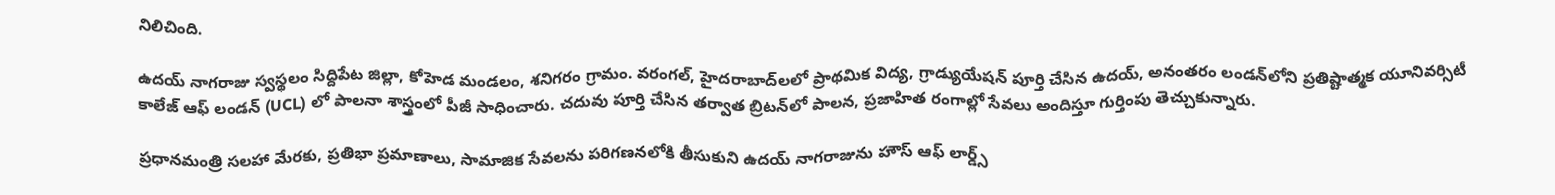నిలిచింది.

ఉదయ్ నాగరాజు స్వస్థలం సిద్దిపేట జిల్లా, కోహెడ మండలం, శనిగరం గ్రామం. వరంగల్, హైదరాబాద్‌లలో ప్రాథమిక విద్య, గ్రాడ్యుయేషన్ పూర్తి చేసిన ఉదయ్, అనంతరం లండన్‌లోని ప్రతిష్టాత్మక యూనివర్సిటీ కాలేజ్ ఆఫ్ లండన్ (UCL) లో పాలనా శాస్త్రంలో పీజీ సాధించారు. చదువు పూర్తి చేసిన తర్వాత బ్రిటన్‌లో పాలన, ప్రజాహిత రంగాల్లో సేవలు అందిస్తూ గుర్తింపు తెచ్చుకున్నారు.

ప్రధానమంత్రి సలహా మేరకు, ప్రతిభా ప్రమాణాలు, సామాజిక సేవలను పరిగణనలోకి తీసుకుని ఉదయ్ నాగరాజును హౌస్ ఆఫ్ లార్డ్స్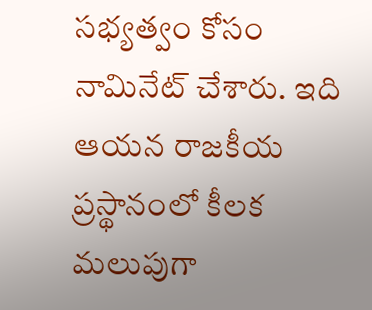సభ్యత్వం కోసం నామినేట్ చేశారు. ఇది ఆయన రాజకీయ ప్రస్థానంలో కీలక మలుపుగా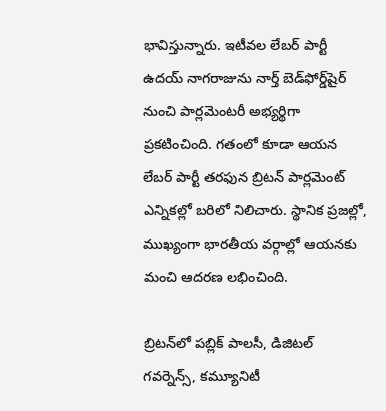భావిస్తున్నారు. ఇటీవల లేబర్ పార్టీ ఉదయ్ నాగరాజును నార్త్ బెడ్‌ఫోర్డ్‌షైర్ నుంచి పార్లమెంటరీ అభ్యర్థిగా ప్రకటించింది. గతంలో కూడా ఆయన లేబర్ పార్టీ తరఫున బ్రిటన్ పార్లమెంట్ ఎన్నికల్లో బరిలో నిలిచారు. స్థానిక ప్రజల్లో, ముఖ్యంగా భారతీయ వర్గాల్లో ఆయనకు మంచి ఆదరణ లభించింది.

బ్రిటన్‌లో పబ్లిక్ పాలసీ, డిజిటల్ గవర్నెన్స్, కమ్యూనిటీ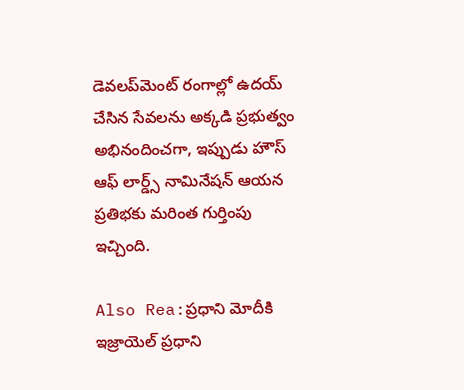డెవలప్‌మెంట్ రంగాల్లో ఉదయ్ చేసిన సేవలను అక్కడి ప్రభుత్వం అభినందించగా, ఇప్పుడు హౌస్ ఆఫ్ లార్డ్స్ నామినేషన్ ఆయన ప్రతిభకు మరింత గుర్తింపు ఇచ్చింది.

Also Rea:ప్రధాని మోదీకి ఇజ్రాయెల్ ప్రధాని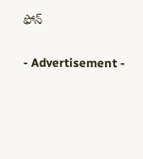ఫోన్

- Advertisement -